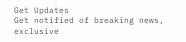Get Updates
Get notified of breaking news, exclusive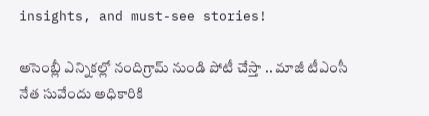insights, and must-see stories!

అసెంబ్లీ ఎన్నికల్లో నందిగ్రామ్ నుండి పోటీ చేస్తా .. మాజీ టీఎంసీ నేత సువేందు అధికారికి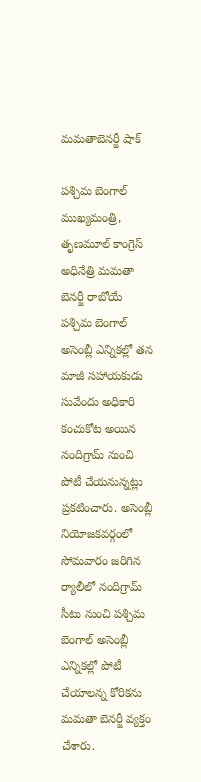మమతాబెనర్జీ షాక్

పశ్చిమ బెంగాల్ ముఖ్యమంత్రి, తృణమూల్ కాంగ్రెస్ అధినేత్రి మమతా బెనర్జీ రాబోయే పశ్చిమ బెంగాల్ అసెంబ్లీ ఎన్నికల్లో తన మాజీ సహాయకుడు సువేందు అధికారి కంచుకోట అయిన నందిగ్రామ్ నుంచి పోటీ చేయనున్నట్లు ప్రకటించారు. అసెంబ్లీ నియోజకవర్గంలో సోమవారం జరిగిన ర్యాలీలో నందిగ్రామ్ సీటు నుంచి పశ్చిమ బెంగాల్ అసెంబ్లీ ఎన్నికల్లో పోటీ చేయాలన్న కోరికను మమతా బెనర్జీ వ్యక్తం చేశారు.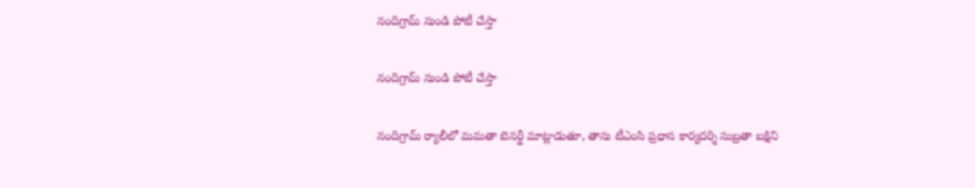నందిగ్రామ్ నుండి పోటీ చేస్తా

నందిగ్రామ్ నుండి పోటీ చేస్తా

నందిగ్రామ్ ర్యాలీలో మమతా బెనర్జీ మాట్లాడుతూ, తాను టీఎంసి ప్రధాన కార్యదర్శి సుబ్రతా బక్షిని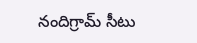నందిగ్రామ్ సీటు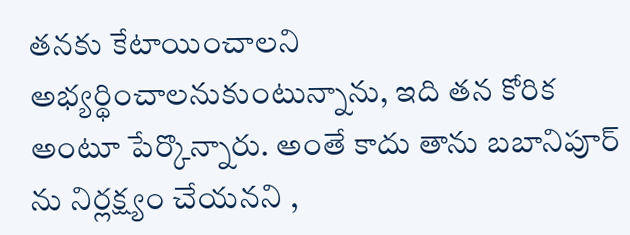తనకు కేటాయించాలని అభ్యర్థించాలనుకుంటున్నాను, ఇది తన కోరిక అంటూ పేర్కొన్నారు. అంతే కాదు తాను బబానిపూర్ ను నిర్లక్ష్యం చేయనని ,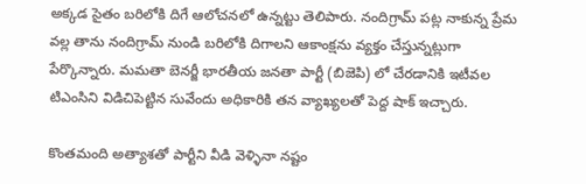అక్కడ సైతం బరిలోకి దిగే ఆలోచనలో ఉన్నట్టు తెలిపారు. నందిగ్రామ్ పట్ల నాకున్న ప్రేమ వల్ల తాను నందిగ్రామ్ నుండి బరిలోకి దిగాలని ఆకాంక్షను వ్యక్తం చేస్తున్నట్లుగా పేర్కొన్నారు. మమతా బెనర్జీ భారతీయ జనతా పార్టీ (బిజెపి) లో చేరడానికి ఇటీవల టిఎంసిని విడిచిపెట్టిన సువేందు అధికారికి తన వ్యాఖ్యలతో పెద్ద షాక్ ఇచ్చారు.

కొంతమంది అత్యాశతో పార్టీని వీడి వెళ్ళినా నష్టం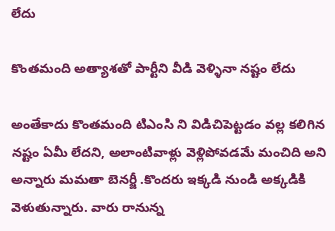లేదు

కొంతమంది అత్యాశతో పార్టీని వీడి వెళ్ళినా నష్టం లేదు

అంతేకాదు కొంతమంది టిఎంసి ని విడిచిపెట్టడం వల్ల కలిగిన నష్టం ఏమీ లేదని, అలాంటివాళ్లు వెళ్లిపోవడమే మంచిది అని అన్నారు మమతా బెనర్జీ .కొందరు ఇక్కడి నుండి అక్కడికి వెళుతున్నారు. వారు రానున్న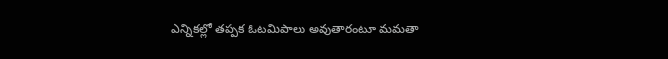ఎన్నికల్లో తప్పక ఓటమిపాలు అవుతారంటూ మమతా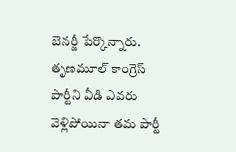బెనర్జీ పేర్కొన్నారు. తృణమూల్ కాంగ్రెస్ పార్టీని వీడి ఎవరు వెళ్లిపోయినా తమ పార్టీ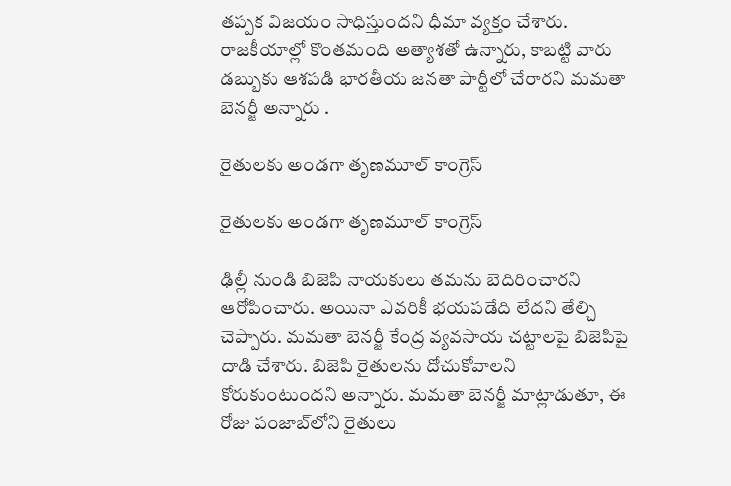తప్పక విజయం సాధిస్తుందని ధీమా వ్యక్తం చేశారు. రాజకీయాల్లో కొంతమంది అత్యాశతో ఉన్నారు, కాబట్టి వారు డబ్బుకు ఆశపడి భారతీయ జనతా పార్టీలో చేరారని మమతా బెనర్జీ అన్నారు .

రైతులకు అండగా తృణమూల్ కాంగ్రెస్

రైతులకు అండగా తృణమూల్ కాంగ్రెస్

ఢిల్లీ నుండి బిజెపి నాయకులు తమను బెదిరించారని ఆరోపించారు. అయినా ఎవరికీ భయపడేది లేదని తేల్చి చెప్పారు. మమతా బెనర్జీ కేంద్ర వ్యవసాయ చట్టాలపై బిజెపిపై దాడి చేశారు. బిజెపి రైతులను దోచుకోవాలని కోరుకుంటుందని అన్నారు. మమతా బెనర్జీ మాట్లాడుతూ, ఈ రోజు పంజాబ్‌లోని రైతులు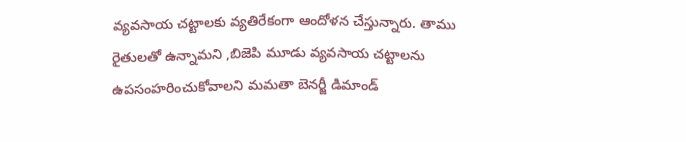వ్యవసాయ చట్టాలకు వ్యతిరేకంగా ఆందోళన చేస్తున్నారు. తాము రైతులతో ఉన్నామని ,బిజెపి మూడు వ్యవసాయ చట్టాలను ఉపసంహరించుకోవాలని మమతా బెనర్జీ డిమాండ్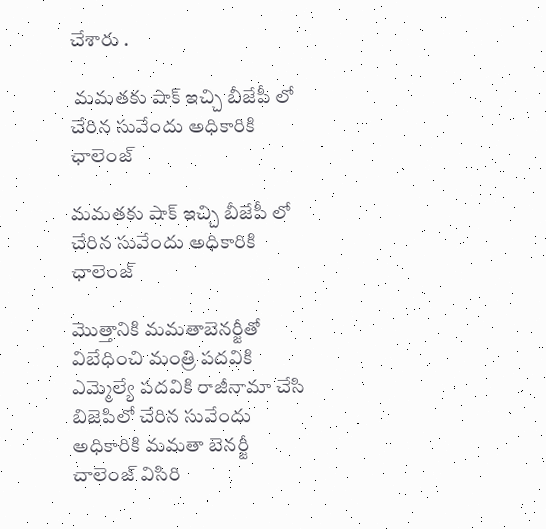చేశారు .

 మమతకు షాక్ ఇచ్చి బీజేపీ లో చేరిన సువేందు అధికారికి ఛాలెంజ్

మమతకు షాక్ ఇచ్చి బీజేపీ లో చేరిన సువేందు అధికారికి ఛాలెంజ్

మొత్తానికి మమతాబెనర్జీతో విబేధించి మంత్రి పదవికి ఎమ్మెల్యే పదవికి రాజీనామా చేసి బిజెపిలో చేరిన సువేందు అధికారికి మమతా బెనర్జీ చాలెంజ్ విసిరి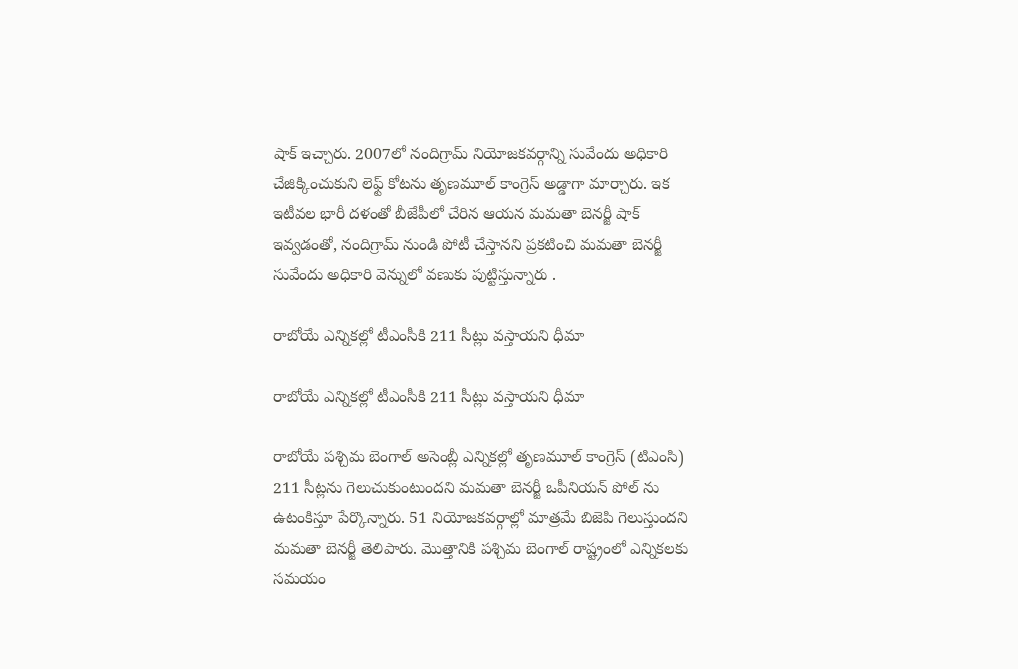షాక్ ఇచ్చారు. 2007లో నందిగ్రామ్ నియోజకవర్గాన్ని సువేందు అధికారి చేజిక్కించుకుని లెఫ్ట్ కోటను తృణమూల్ కాంగ్రెస్ అడ్డాగా మార్చారు. ఇక ఇటీవల భారీ దళంతో బీజేపీలో చేరిన ఆయన మమతా బెనర్జీ షాక్ ఇవ్వడంతో, నందిగ్రామ్ నుండి పోటీ చేస్తానని ప్రకటించి మమతా బెనర్జీ సువేందు అధికారి వెన్నులో వణుకు పుట్టిస్తున్నారు .

రాబోయే ఎన్నికల్లో టీఎంసీకి 211 సీట్లు వస్తాయని ధీమా

రాబోయే ఎన్నికల్లో టీఎంసీకి 211 సీట్లు వస్తాయని ధీమా

రాబోయే పశ్చిమ బెంగాల్ అసెంబ్లీ ఎన్నికల్లో తృణమూల్ కాంగ్రెస్ (టిఎంసి) 211 సీట్లను గెలుచుకుంటుందని మమతా బెనర్జీ ఒపీనియన్ పోల్ ను ఉటంకిస్తూ పేర్కొన్నారు. 51 నియోజకవర్గాల్లో మాత్రమే బిజెపి గెలుస్తుందని మమతా బెనర్జీ తెలిపారు. మొత్తానికి పశ్చిమ బెంగాల్ రాష్ట్రంలో ఎన్నికలకు సమయం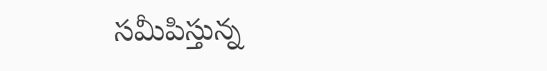సమీపిస్తున్న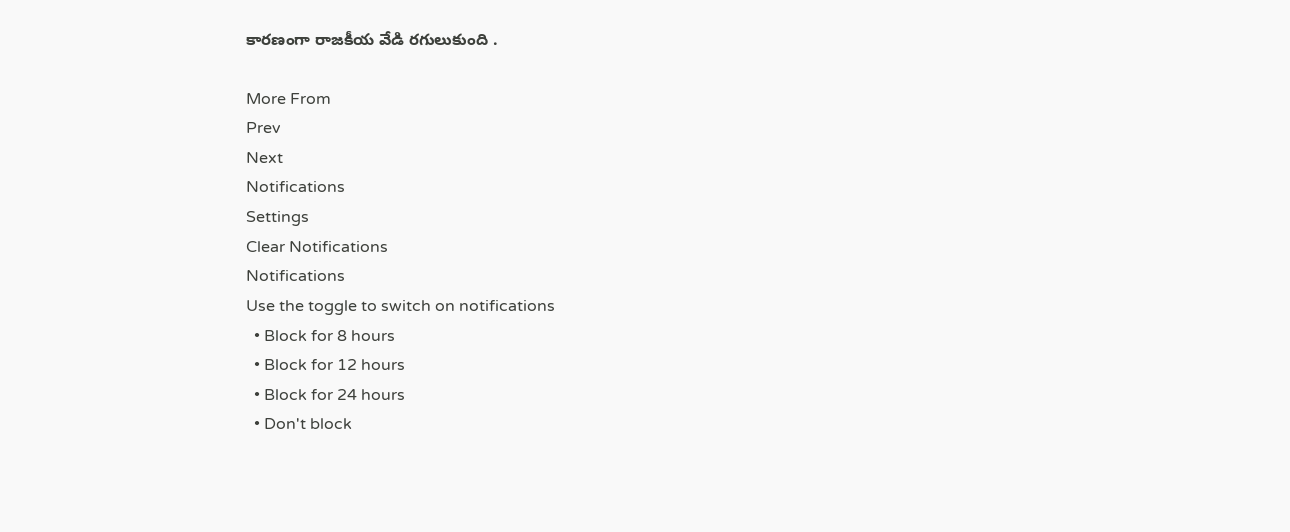కారణంగా రాజకీయ వేడి రగులుకుంది .

More From
Prev
Next
Notifications
Settings
Clear Notifications
Notifications
Use the toggle to switch on notifications
  • Block for 8 hours
  • Block for 12 hours
  • Block for 24 hours
  • Don't block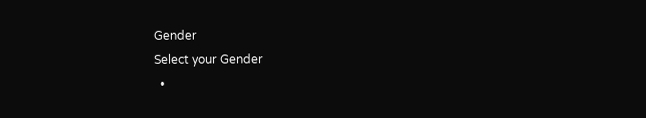Gender
Select your Gender
  •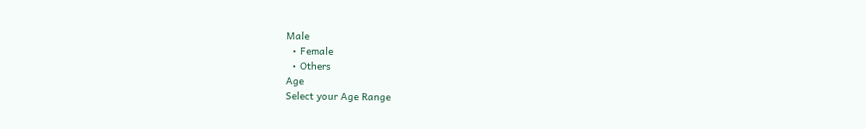Male
  • Female
  • Others
Age
Select your Age Range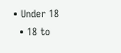• Under 18
  • 18 to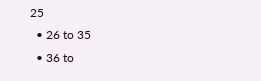25
  • 26 to 35
  • 36 to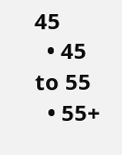45
  • 45 to 55
  • 55+